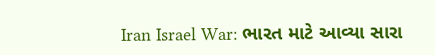Iran Israel War: ભારત માટે આવ્યા સારા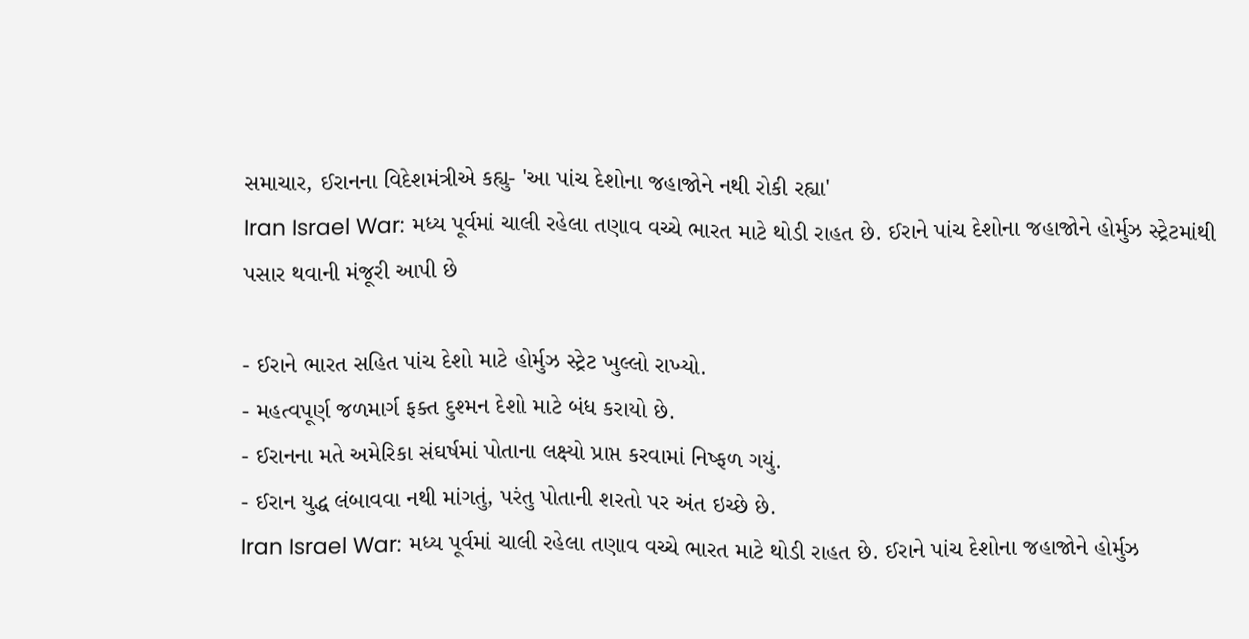સમાચાર, ઈરાનના વિદેશમંત્રીએ કહ્યુ- 'આ પાંચ દેશોના જહાજોને નથી રોકી રહ્યા'
Iran Israel War: મધ્ય પૂર્વમાં ચાલી રહેલા તણાવ વચ્ચે ભારત માટે થોડી રાહત છે. ઈરાને પાંચ દેશોના જહાજોને હોર્મુઝ સ્ટ્રેટમાંથી પસાર થવાની મંજૂરી આપી છે

- ઈરાને ભારત સહિત પાંચ દેશો માટે હોર્મુઝ સ્ટ્રેટ ખુલ્લો રાખ્યો.
- મહત્વપૂર્ણ જળમાર્ગ ફક્ત દુશ્મન દેશો માટે બંધ કરાયો છે.
- ઈરાનના મતે અમેરિકા સંઘર્ષમાં પોતાના લક્ષ્યો પ્રાપ્ત કરવામાં નિષ્ફળ ગયું.
- ઈરાન યુદ્ધ લંબાવવા નથી માંગતું, પરંતુ પોતાની શરતો પર અંત ઇચ્છે છે.
Iran Israel War: મધ્ય પૂર્વમાં ચાલી રહેલા તણાવ વચ્ચે ભારત માટે થોડી રાહત છે. ઈરાને પાંચ દેશોના જહાજોને હોર્મુઝ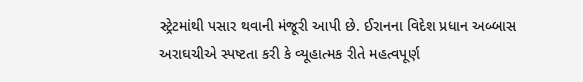સ્ટ્રેટમાંથી પસાર થવાની મંજૂરી આપી છે. ઈરાનના વિદેશ પ્રધાન અબ્બાસ અરાઘચીએ સ્પષ્ટતા કરી કે વ્યૂહાત્મક રીતે મહત્વપૂર્ણ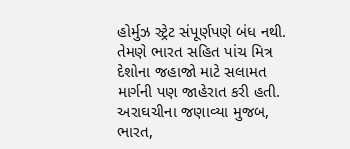હોર્મુઝ સ્ટ્રેટ સંપૂર્ણપણે બંધ નથી. તેમણે ભારત સહિત પાંચ મિત્ર દેશોના જહાજો માટે સલામત માર્ગની પણ જાહેરાત કરી હતી.
અરાઘચીના જણાવ્યા મુજબ, ભારત,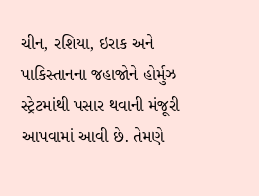ચીન, રશિયા, ઇરાક અને પાકિસ્તાનના જહાજોને હોર્મુઝ સ્ટ્રેટમાંથી પસાર થવાની મંજૂરી આપવામાં આવી છે. તેમણે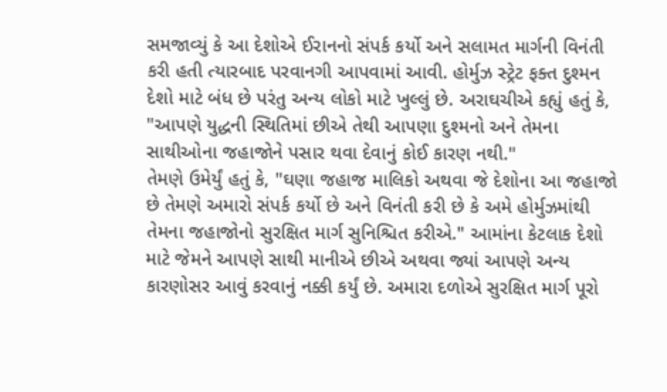સમજાવ્યું કે આ દેશોએ ઈરાનનો સંપર્ક કર્યો અને સલામત માર્ગની વિનંતી કરી હતી ત્યારબાદ પરવાનગી આપવામાં આવી. હોર્મુઝ સ્ટ્રેટ ફક્ત દુશ્મન દેશો માટે બંધ છે પરંતુ અન્ય લોકો માટે ખુલ્લું છે. અરાઘચીએ કહ્યું હતું કે, "આપણે યુદ્ધની સ્થિતિમાં છીએ તેથી આપણા દુશ્મનો અને તેમના સાથીઓના જહાજોને પસાર થવા દેવાનું કોઈ કારણ નથી."
તેમણે ઉમેર્યું હતું કે, "ઘણા જહાજ માલિકો અથવા જે દેશોના આ જહાજો છે તેમણે અમારો સંપર્ક કર્યો છે અને વિનંતી કરી છે કે અમે હોર્મુઝમાંથી તેમના જહાજોનો સુરક્ષિત માર્ગ સુનિશ્ચિત કરીએ." આમાંના કેટલાક દેશો માટે જેમને આપણે સાથી માનીએ છીએ અથવા જ્યાં આપણે અન્ય કારણોસર આવું કરવાનું નક્કી કર્યું છે. અમારા દળોએ સુરક્ષિત માર્ગ પૂરો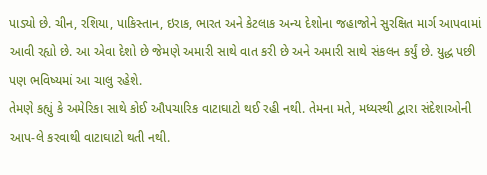પાડ્યો છે. ચીન, રશિયા, પાકિસ્તાન, ઇરાક, ભારત અને કેટલાક અન્ય દેશોના જહાજોને સુરક્ષિત માર્ગ આપવામાં આવી રહ્યો છે. આ એવા દેશો છે જેમણે અમારી સાથે વાત કરી છે અને અમારી સાથે સંકલન કર્યું છે. યુદ્ધ પછી પણ ભવિષ્યમાં આ ચાલુ રહેશે.
તેમણે કહ્યું કે અમેરિકા સાથે કોઈ ઔપચારિક વાટાઘાટો થઈ રહી નથી. તેમના મતે, મધ્યસ્થી દ્વારા સંદેશાઓની આપ-લે કરવાથી વાટાઘાટો થતી નથી.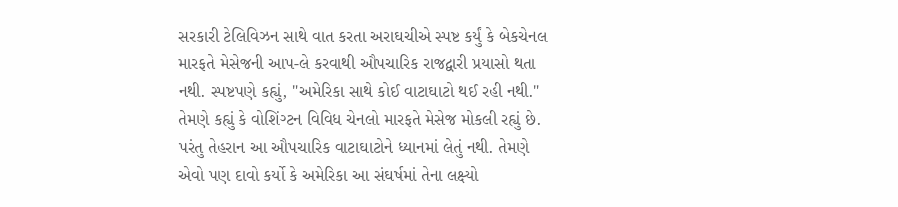સરકારી ટેલિવિઝન સાથે વાત કરતા અરાઘચીએ સ્પષ્ટ કર્યું કે બેકચેનલ મારફતે મેસેજની આપ-લે કરવાથી ઔપચારિક રાજદ્વારી પ્રયાસો થતા નથી. સ્પષ્ટપણે કહ્યું, "અમેરિકા સાથે કોઈ વાટાઘાટો થઈ રહી નથી."
તેમણે કહ્યું કે વોશિંગ્ટન વિવિધ ચેનલો મારફતે મેસેજ મોકલી રહ્યું છે. પરંતુ તેહરાન આ ઔપચારિક વાટાઘાટોને ધ્યાનમાં લેતું નથી. તેમણે એવો પણ દાવો કર્યો કે અમેરિકા આ સંઘર્ષમાં તેના લક્ષ્યો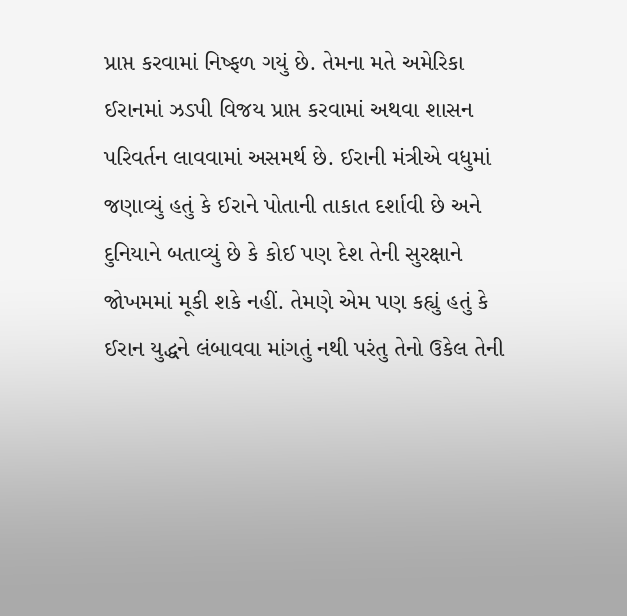પ્રાપ્ત કરવામાં નિષ્ફળ ગયું છે. તેમના મતે અમેરિકા ઈરાનમાં ઝડપી વિજય પ્રાપ્ત કરવામાં અથવા શાસન પરિવર્તન લાવવામાં અસમર્થ છે. ઈરાની મંત્રીએ વધુમાં જણાવ્યું હતું કે ઈરાને પોતાની તાકાત દર્શાવી છે અને દુનિયાને બતાવ્યું છે કે કોઈ પણ દેશ તેની સુરક્ષાને જોખમમાં મૂકી શકે નહીં. તેમણે એમ પણ કહ્યું હતું કે ઈરાન યુદ્ધને લંબાવવા માંગતું નથી પરંતુ તેનો ઉકેલ તેની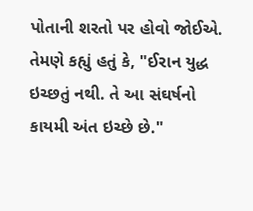પોતાની શરતો પર હોવો જોઈએ. તેમણે કહ્યું હતું કે, "ઈરાન યુદ્ધ ઇચ્છતું નથી. તે આ સંઘર્ષનો કાયમી અંત ઇચ્છે છે."